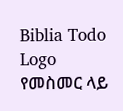Biblia Todo Logo
የመስመር ላይ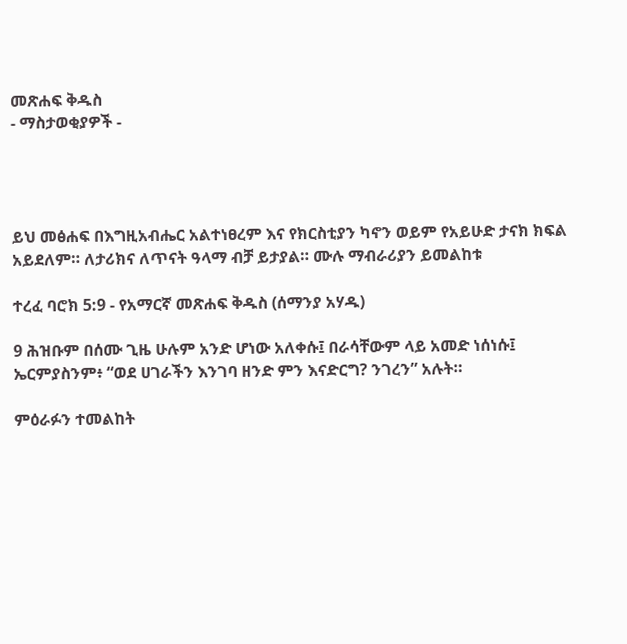መጽሐፍ ቅዱስ
- ማስታወቂያዎች -




ይህ መፅሐፍ በእግዚአብሔር አልተነፀረም እና የክርስቲያን ካኖን ወይም የአይሁድ ታናክ ክፍል አይደለም። ለታሪክና ለጥናት ዓላማ ብቻ ይታያል። ሙሉ ማብራሪያን ይመልከቱ

ተረፈ ባሮክ 5:9 - የአማርኛ መጽሐፍ ቅዱስ (ሰማንያ አሃዱ)

9 ሕዝቡም በሰሙ ጊዜ ሁሉም አንድ ሆነው አለቀሱ፤ በራሳቸውም ላይ አመድ ነሰነሱ፤ ኤርምያስንም፥ “ወደ ሀገራችን እንገባ ዘንድ ምን እናድርግ? ንገረን” አሉት።

ምዕራፉን ተመልከት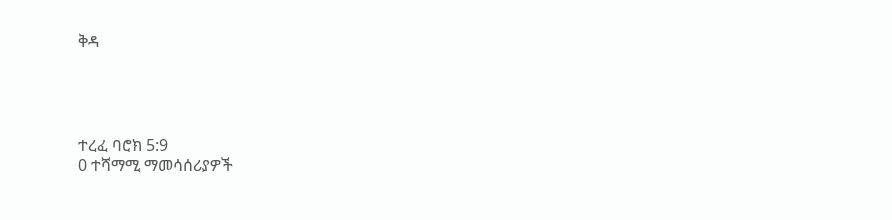ቅዳ




ተረፈ ባሮክ 5:9
0 ተሻማሚ ማመሳሰሪያዎች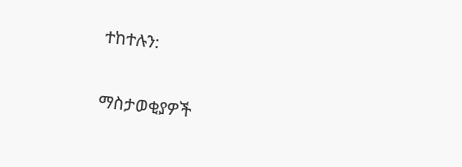ተከተሉን:

ማስታወቂያዎች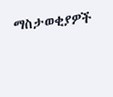ማስታወቂያዎች